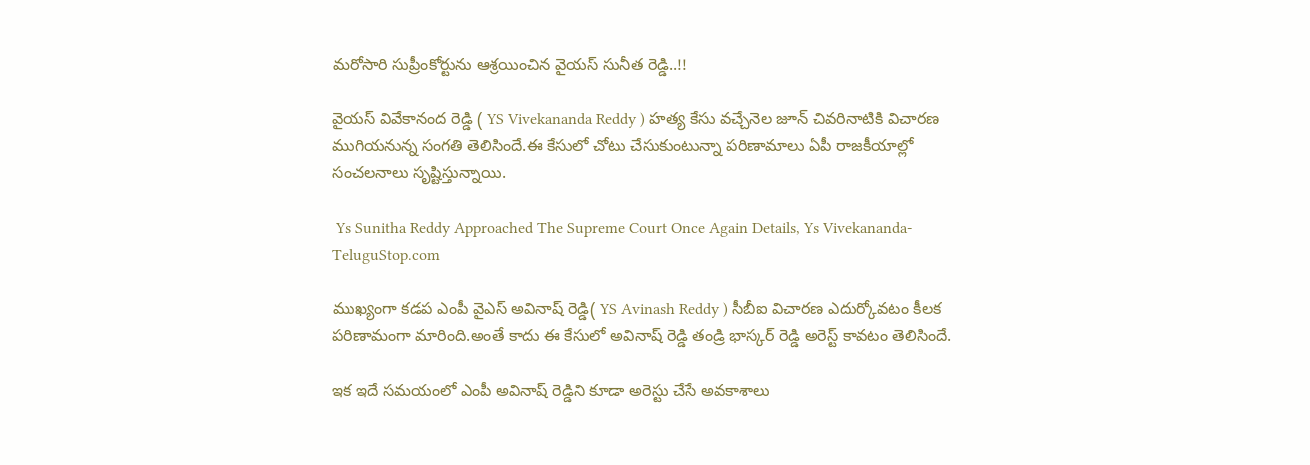మరోసారి సుప్రీంకోర్టును ఆశ్రయించిన వైయస్ సునీత రెడ్డి..!!

వైయస్ వివేకానంద రెడ్డి ( YS Vivekananda Reddy ) హత్య కేసు వచ్చేనెల జూన్ చివరినాటికి విచారణ ముగియనున్న సంగతి తెలిసిందే.ఈ కేసులో చోటు చేసుకుంటున్నా పరిణామాలు ఏపీ రాజకీయాల్లో సంచలనాలు సృష్టిస్తున్నాయి.

 Ys Sunitha Reddy Approached The Supreme Court Once Again Details, Ys Vivekananda-TeluguStop.com

ముఖ్యంగా కడప ఎంపీ వైఎస్ అవినాష్ రెడ్డి( YS Avinash Reddy ) సీబీఐ విచారణ ఎదుర్కోవటం కీలక పరిణామంగా మారింది.అంతే కాదు ఈ కేసులో అవినాష్ రెడ్డి తండ్రి భాస్కర్ రెడ్డి అరెస్ట్ కావటం తెలిసిందే.

ఇక ఇదే సమయంలో ఎంపీ అవినాష్ రెడ్డిని కూడా అరెస్టు చేసే అవకాశాలు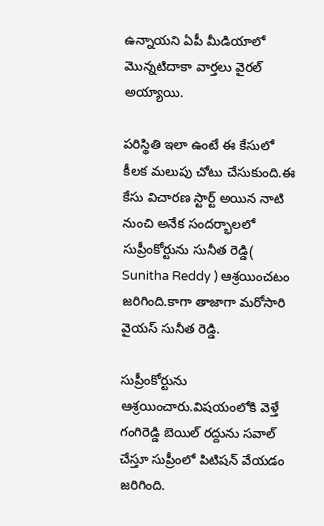ఉన్నాయని ఏపీ మీడియాలో మొన్నటిదాకా వార్తలు వైరల్ అయ్యాయి.

పరిస్థితి ఇలా ఉంటే ఈ కేసులో కీలక మలుపు చోటు చేసుకుంది.ఈ కేసు విచారణ స్టార్ట్ అయిన నాటి నుంచి అనేక సందర్భాలలో సుప్రీంకోర్టును సునీత రెడ్డి( Sunitha Reddy ) ఆశ్రయించటం జరిగింది.కాగా తాజాగా మరోసారి వైయస్ సునీత రెడ్డి.

సుప్రీంకోర్టును ఆశ్రయించారు.విషయంలోకి వెళ్తే గంగిరెడ్డి బెయిల్ రద్దును సవాల్ చేస్తూ సుప్రీంలో పిటిషన్ వేయడం జరిగింది.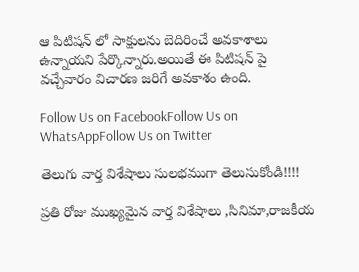ఆ పిటిషన్ లో సాక్షులను బెదిరించే అవకాశాలు ఉన్నాయని పేర్కొన్నారు.అయితే ఈ పిటిషన్ పై వచ్చేవారం విచారణ జరిగే అవకాశం ఉంది.

Follow Us on FacebookFollow Us on WhatsAppFollow Us on Twitter

తెలుగు వార్త విశేషాలు సులభముగా తెలుసుకోండి!!!!

ప్రతి రోజు ముఖ్యమైన వార్త విశేషాలు ,సినిమా,రాజకీయ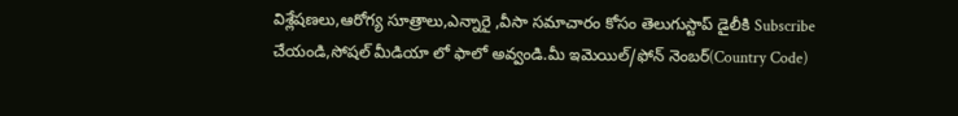విశ్లేషణలు,ఆరోగ్య సూత్రాలు,ఎన్నారై ,వీసా సమాచారం కోసం తెలుగుస్టాప్ డైలీకి Subscribe చేయండి,సోషల్ మీడియా లో ఫాలో అవ్వండి.మీ ఇమెయిల్/ఫోన్ నెంబర్(Country Code)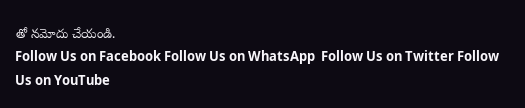తో నమోదు చేయండి.
Follow Us on Facebook Follow Us on WhatsApp  Follow Us on Twitter Follow Us on YouTube